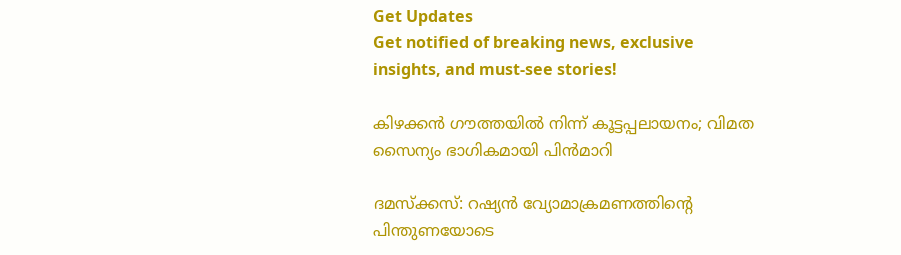Get Updates
Get notified of breaking news, exclusive insights, and must-see stories!

കിഴക്കന്‍ ഗൗത്തയില്‍ നിന്ന് കൂട്ടപ്പലായനം; വിമത സൈന്യം ഭാഗികമായി പിന്‍മാറി

ദമസ്‌ക്കസ്: റഷ്യന്‍ വ്യോമാക്രമണത്തിന്റെ പിന്തുണയോടെ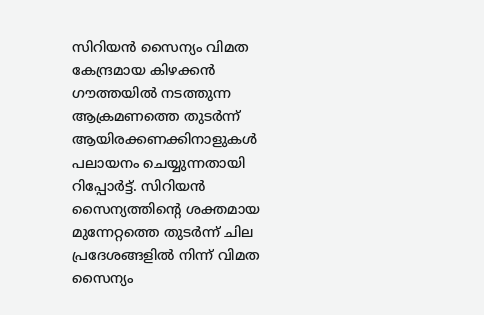സിറിയന്‍ സൈന്യം വിമത കേന്ദ്രമായ കിഴക്കന്‍ ഗൗത്തയില്‍ നടത്തുന്ന ആക്രമണത്തെ തുടര്‍ന്ന് ആയിരക്കണക്കിനാളുകള്‍ പലായനം ചെയ്യുന്നതായി റിപ്പോര്‍ട്ട്. സിറിയന്‍ സൈന്യത്തിന്റെ ശക്തമായ മുന്നേറ്റത്തെ തുടര്‍ന്ന് ചില പ്രദേശങ്ങളില്‍ നിന്ന് വിമത സൈന്യം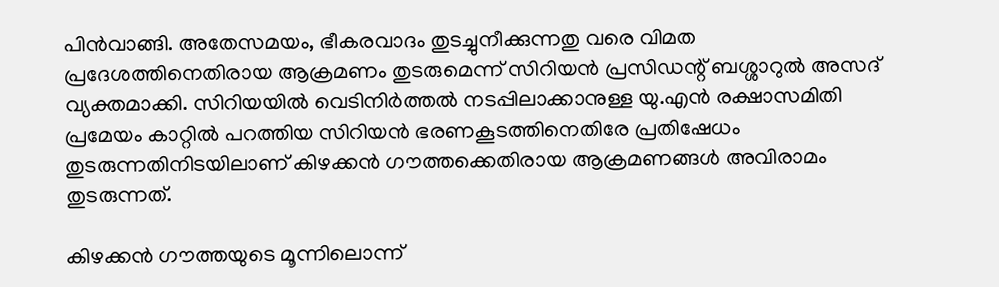പിന്‍വാങ്ങി. അതേസമയം, ഭീകരവാദം തുടച്ചുനീക്കുന്നതു വരെ വിമത പ്രദേശത്തിനെതിരായ ആക്രമണം തുടരുമെന്ന് സിറിയന്‍ പ്രസിഡന്റ് ബശ്ശാറുല്‍ അസദ് വ്യക്തമാക്കി. സിറിയയില്‍ വെടിനിര്‍ത്തല്‍ നടപ്പിലാക്കാനുള്ള യു.എന്‍ രക്ഷാസമിതി പ്രമേയം കാറ്റില്‍ പറത്തിയ സിറിയന്‍ ഭരണകൂടത്തിനെതിരേ പ്രതിഷേധം തുടരുന്നതിനിടയിലാണ് കിഴക്കന്‍ ഗൗത്തക്കെതിരായ ആക്രമണങ്ങള്‍ അവിരാമം തുടരുന്നത്.

കിഴക്കന്‍ ഗൗത്തയുടെ മൂന്നിലൊന്ന്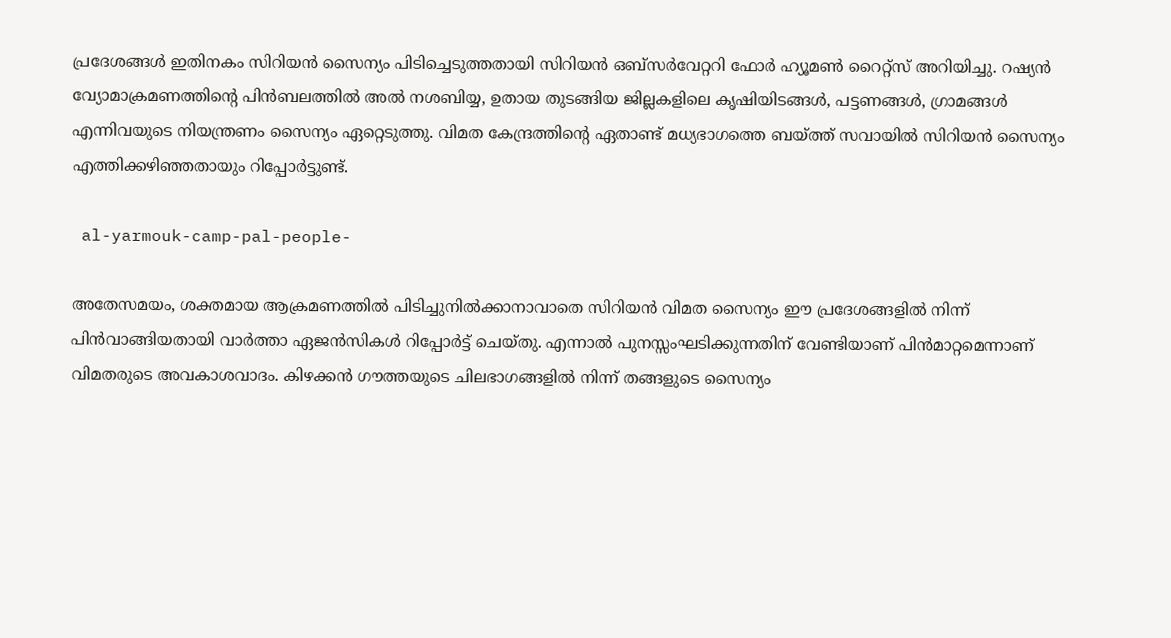പ്രദേശങ്ങള്‍ ഇതിനകം സിറിയന്‍ സൈന്യം പിടിച്ചെടുത്തതായി സിറിയന്‍ ഒബ്‌സര്‍വേറ്ററി ഫോര്‍ ഹ്യൂമണ്‍ റൈറ്റ്‌സ് അറിയിച്ചു. റഷ്യന്‍ വ്യോമാക്രമണത്തിന്റെ പിന്‍ബലത്തില്‍ അല്‍ നശബിയ്യ, ഉതായ തുടങ്ങിയ ജില്ലകളിലെ കൃഷിയിടങ്ങള്‍, പട്ടണങ്ങള്‍, ഗ്രാമങ്ങള്‍ എന്നിവയുടെ നിയന്ത്രണം സൈന്യം ഏറ്റെടുത്തു. വിമത കേന്ദ്രത്തിന്റെ ഏതാണ്ട് മധ്യഭാഗത്തെ ബയ്ത്ത് സവായില്‍ സിറിയന്‍ സൈന്യം എത്തിക്കഴിഞ്ഞതായും റിപ്പോര്‍ട്ടുണ്ട്.

 al-yarmouk-camp-pal-people-

അതേസമയം, ശക്തമായ ആക്രമണത്തില്‍ പിടിച്ചുനില്‍ക്കാനാവാതെ സിറിയന്‍ വിമത സൈന്യം ഈ പ്രദേശങ്ങളില്‍ നിന്ന് പിന്‍വാങ്ങിയതായി വാര്‍ത്താ ഏജന്‍സികള്‍ റിപ്പോര്‍ട്ട് ചെയ്തു. എന്നാല്‍ പുനസ്സംഘടിക്കുന്നതിന് വേണ്ടിയാണ് പിന്‍മാറ്റമെന്നാണ് വിമതരുടെ അവകാശവാദം. കിഴക്കന്‍ ഗൗത്തയുടെ ചിലഭാഗങ്ങളില്‍ നിന്ന് തങ്ങളുടെ സൈന്യം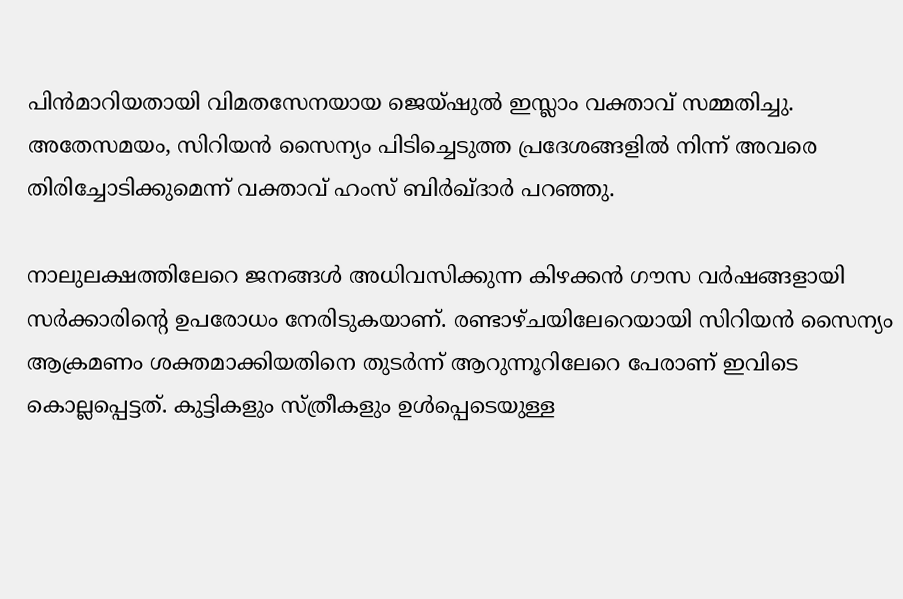പിന്‍മാറിയതായി വിമതസേനയായ ജെയ്ഷുല്‍ ഇസ്ലാം വക്താവ് സമ്മതിച്ചു. അതേസമയം, സിറിയന്‍ സൈന്യം പിടിച്ചെടുത്ത പ്രദേശങ്ങളില്‍ നിന്ന് അവരെ തിരിച്ചോടിക്കുമെന്ന് വക്താവ് ഹംസ് ബിര്‍ഖ്ദാര്‍ പറഞ്ഞു.

നാലുലക്ഷത്തിലേറെ ജനങ്ങള്‍ അധിവസിക്കുന്ന കിഴക്കന്‍ ഗൗസ വര്‍ഷങ്ങളായി സര്‍ക്കാരിന്റെ ഉപരോധം നേരിടുകയാണ്. രണ്ടാഴ്ചയിലേറെയായി സിറിയന്‍ സൈന്യം ആക്രമണം ശക്തമാക്കിയതിനെ തുടര്‍ന്ന് ആറുന്നൂറിലേറെ പേരാണ് ഇവിടെ കൊല്ലപ്പെട്ടത്. കുട്ടികളും സ്ത്രീകളും ഉള്‍പ്പെടെയുള്ള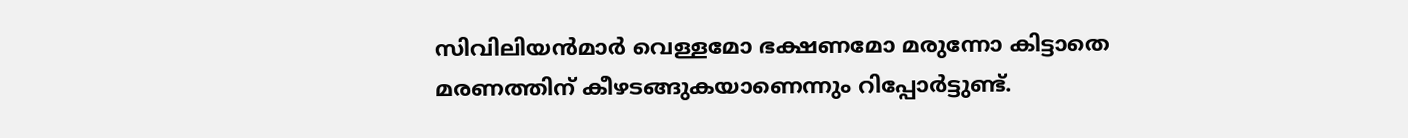സിവിലിയന്‍മാര്‍ വെള്ളമോ ഭക്ഷണമോ മരുന്നോ കിട്ടാതെ മരണത്തിന് കീഴടങ്ങുകയാണെന്നും റിപ്പോര്‍ട്ടുണ്ട്.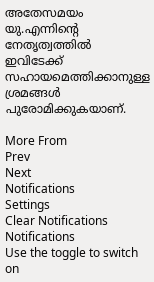അതേസമയം യു.എന്നിന്റെ നേതൃത്വത്തില്‍ ഇവിടേക്ക് സഹായമെത്തിക്കാനുള്ള ശ്രമങ്ങള്‍ പുരോമിക്കുകയാണ്.

More From
Prev
Next
Notifications
Settings
Clear Notifications
Notifications
Use the toggle to switch on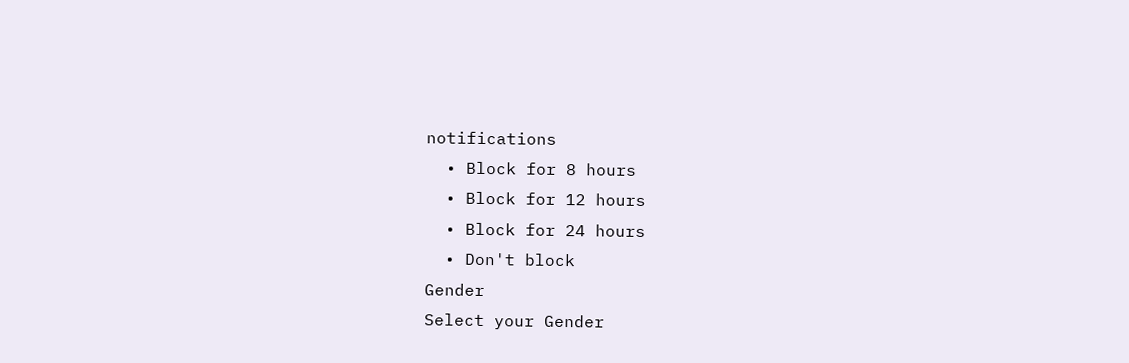notifications
  • Block for 8 hours
  • Block for 12 hours
  • Block for 24 hours
  • Don't block
Gender
Select your Gender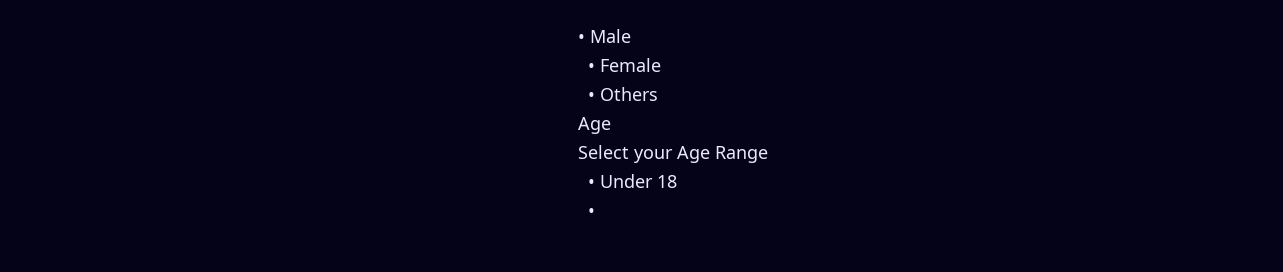• Male
  • Female
  • Others
Age
Select your Age Range
  • Under 18
  •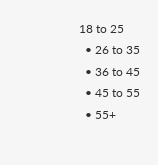18 to 25
  • 26 to 35
  • 36 to 45
  • 45 to 55
  • 55+